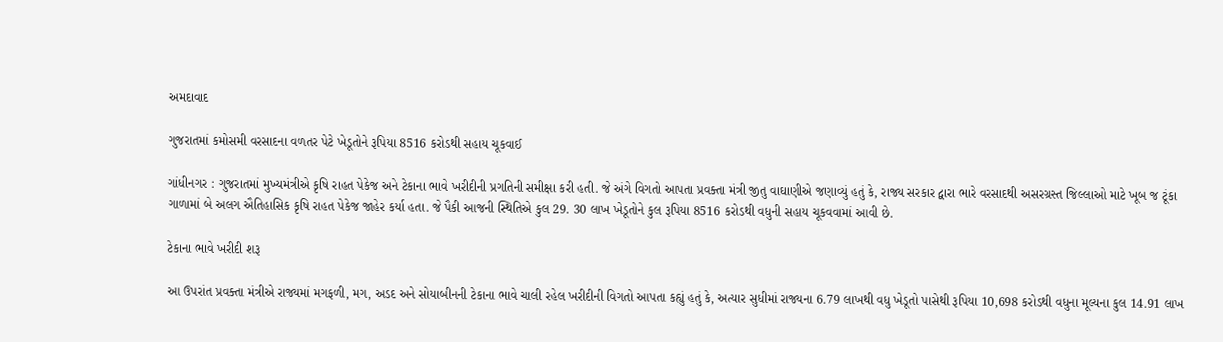અમદાવાદ

ગુજરાતમાં કમોસમી વરસાદના વળતર પેટે ખેડૂતોને રૂપિયા 8516 કરોડથી સહાય ચૂકવાઈ

ગાંધીનગર : ગુજરાતમાં મુખ્યમંત્રીએ કૃષિ રાહત પેકેજ અને ટેકાના ભાવે ખરીદીની પ્રગતિની સમીક્ષા કરી હતી. જે અંગે વિગતો આપતા પ્રવક્તા મંત્રી જીતુ વાઘાણીએ જણાવ્યું હતું કે, રાજ્ય સરકાર દ્વારા ભારે વરસાદથી અસરગ્રસ્ત જિલ્લાઓ માટે ખૂબ જ ટૂંકા ગાળામાં બે અલગ ઐતિહાસિક કૃષિ રાહત પેકેજ જાહેર કર્યા હતા. જે પૈકી આજની સ્થિતિએ કુલ 29. 30 લાખ ખેડૂતોને કુલ રૂપિયા 8516 કરોડથી વધુની સહાય ચૂકવવામાં આવી છે.

ટેકાના ભાવે ખરીદી શરૂ

આ ઉપરાંત પ્રવક્તા મંત્રીએ રાજ્યમાં મગફળી, મગ, અડદ અને સોયાબીનની ટેકાના ભાવે ચાલી રહેલ ખરીદીની વિગતો આપતા કહ્યું હતું કે, અત્યાર સુધીમાં રાજ્યના 6.79 લાખથી વધુ ખેડૂતો પાસેથી રૂપિયા 10,698 કરોડથી વધુના મૂલ્યના કુલ 14.91 લાખ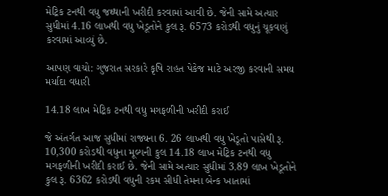મેટ્રિક ટનથી વધુ જથ્થાની ખરીદી કરવામાં આવી છે. જેની સામે અત્યાર સુધીમાં 4.16 લાખથી વધુ ખેડૂતોને કુલ રૂ. 6573 કરોડથી વધુનું ચૂકવણું કરવામાં આવ્યું છે.

આપણ વાચો: ગુજરાત સરકારે કૃષિ રાહત પેકેજ માટે અરજી કરવાની સમય મર્યાદા વધારી

14.18 લાખ મેટ્રિક ટનથી વધુ મગફળીની ખરીદી કરાઈ

જે અંતર્ગત આજ સુધીમાં રાજ્યના 6. 26 લાખથી વધુ ખેડૂતો પાસેથી રૂ. 10,300 કરોડથી વધુના મૂલ્યની કુલ 14.18 લાખ મેટ્રિક ટનથી વધુ મગફળીની ખરીદી કરાઈ છે. જેની સામે અત્યાર સુધીમાં 3.89 લાખ ખેડૂતોને કુલ રૂ. 6362 કરોડથી વધુની રકમ સીધી તેમના બેન્ક ખાતામાં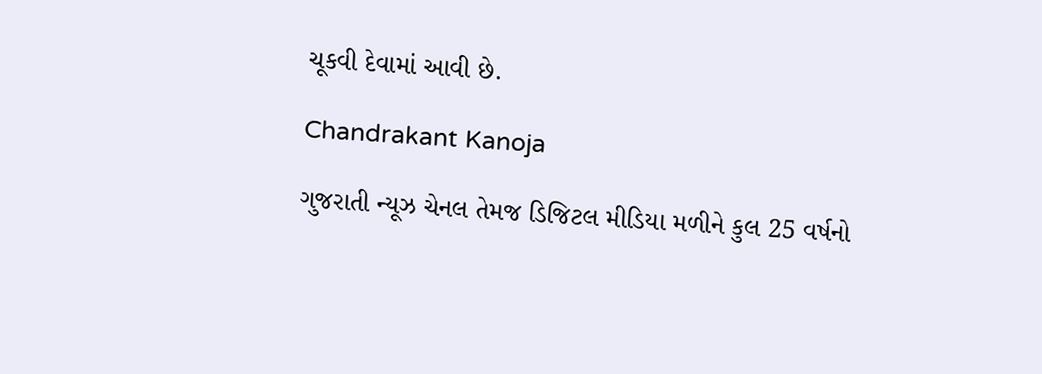ચૂકવી દેવામાં આવી છે.

Chandrakant Kanoja

ગુજરાતી ન્યૂઝ ચેનલ તેમજ ડિજિટલ મીડિયા મળીને કુલ 25 વર્ષનો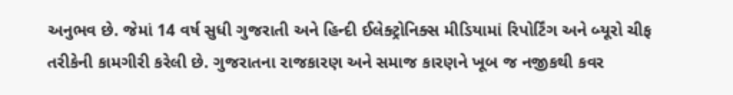અનુભવ છે. જેમાં 14 વર્ષ સુધી ગુજરાતી અને હિન્દી ઈલેક્ટ્રોનિક્સ મીડિયામાં રિપોર્ટિંગ અને બ્યૂરો ચીફ તરીકેની કામગીરી કરેલી છે. ગુજરાતના રાજકારણ અને સમાજ કારણને ખૂબ જ નજીકથી કવર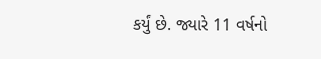કર્યું છે. જ્યારે 11 વર્ષનો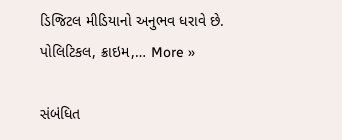ડિજિટલ મીડિયાનો અનુભવ ધરાવે છે. પોલિટિકલ, ક્રાઇમ,… More »

સંબંધિત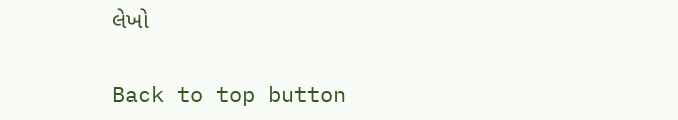લેખો

Back to top button